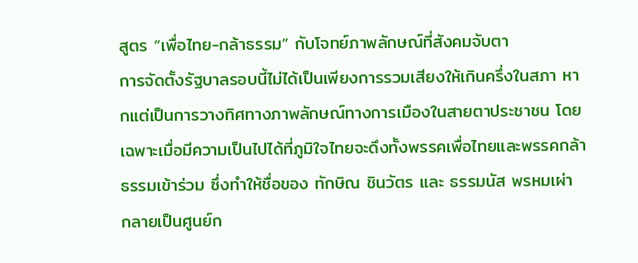สูตร “เพื่อไทย-กล้าธรรม” กับโจทย์ภาพลักษณ์ที่สังคมจับตา
การจัดตั้งรัฐบาลรอบนี้ไม่ได้เป็นเพียงการรวมเสียงให้เกินครึ่งในสภา หากแต่เป็นการวางทิศทางภาพลักษณ์ทางการเมืองในสายตาประชาชน โดยเฉพาะเมื่อมีความเป็นไปได้ที่ภูมิใจไทยจะดึงทั้งพรรคเพื่อไทยและพรรคกล้าธรรมเข้าร่วม ซึ่งทำให้ชื่อของ ทักษิณ ชินวัตร และ ธรรมนัส พรหมเผ่า กลายเป็นศูนย์ก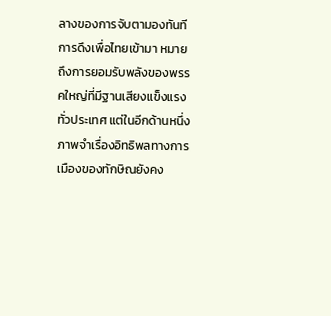ลางของการจับตามองทันที
การดึงเพื่อไทยเข้ามา หมายถึงการยอมรับพลังของพรรคใหญ่ที่มีฐานเสียงแข็งแรงทั่วประเทศ แต่ในอีกด้านหนึ่ง ภาพจำเรื่องอิทธิพลทางการเมืองของทักษิณยังคง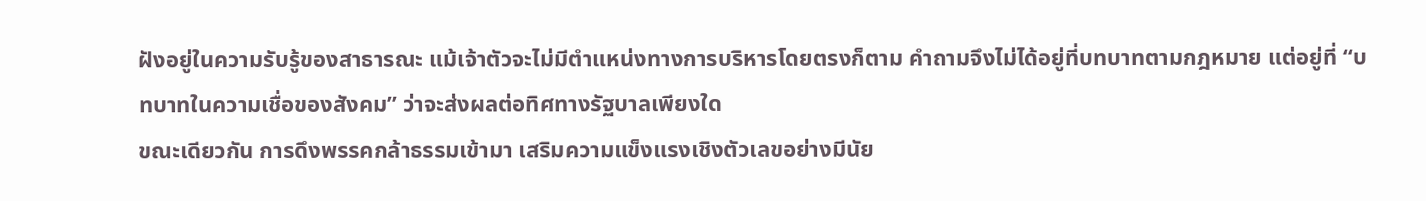ฝังอยู่ในความรับรู้ของสาธารณะ แม้เจ้าตัวจะไม่มีตำแหน่งทางการบริหารโดยตรงก็ตาม คำถามจึงไม่ได้อยู่ที่บทบาทตามกฎหมาย แต่อยู่ที่ “บทบาทในความเชื่อของสังคม” ว่าจะส่งผลต่อทิศทางรัฐบาลเพียงใด
ขณะเดียวกัน การดึงพรรคกล้าธรรมเข้ามา เสริมความแข็งแรงเชิงตัวเลขอย่างมีนัย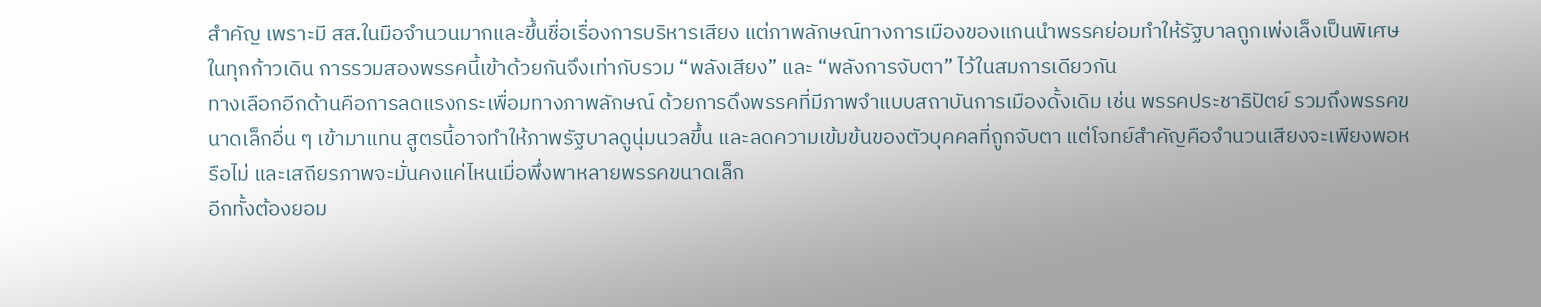สำคัญ เพราะมี สส.ในมือจำนวนมากและขึ้นชื่อเรื่องการบริหารเสียง แต่ภาพลักษณ์ทางการเมืองของแกนนำพรรคย่อมทำให้รัฐบาลถูกเพ่งเล็งเป็นพิเศษในทุกก้าวเดิน การรวมสองพรรคนี้เข้าด้วยกันจึงเท่ากับรวม “พลังเสียง” และ “พลังการจับตา” ไว้ในสมการเดียวกัน
ทางเลือกอีกด้านคือการลดแรงกระเพื่อมทางภาพลักษณ์ ด้วยการดึงพรรคที่มีภาพจำแบบสถาบันการเมืองดั้งเดิม เช่น พรรคประชาธิปัตย์ รวมถึงพรรคขนาดเล็กอื่น ๆ เข้ามาแทน สูตรนี้อาจทำให้ภาพรัฐบาลดูนุ่มนวลขึ้น และลดความเข้มข้นของตัวบุคคลที่ถูกจับตา แต่โจทย์สำคัญคือจำนวนเสียงจะเพียงพอหรือไม่ และเสถียรภาพจะมั่นคงแค่ไหนเมื่อพึ่งพาหลายพรรคขนาดเล็ก
อีกทั้งต้องยอม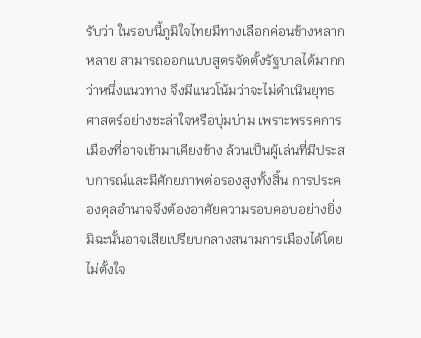รับว่า ในรอบนี้ภูมิใจไทยมีทางเลือกค่อนข้างหลากหลาย สามารถออกแบบสูตรจัดตั้งรัฐบาลได้มากกว่าหนึ่งแนวทาง จึงมีแนวโน้มว่าจะไม่ดำเนินยุทธศาสตร์อย่างชะล่าใจหรือบุ่มบ่าม เพราะพรรคการเมืองที่อาจเข้ามาเคียงข้าง ล้วนเป็นผู้เล่นที่มีประสบการณ์และมีศักยภาพต่อรองสูงทั้งสิ้น การประคองดุลอำนาจจึงต้องอาศัยความรอบคอบอย่างยิ่ง มิฉะนั้นอาจเสียเปรียบกลางสนามการเมืองได้โดยไม่ตั้งใจ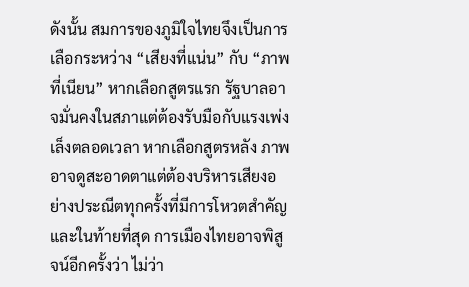ดังนั้น สมการของภูมิใจไทยจึงเป็นการเลือกระหว่าง “เสียงที่แน่น” กับ “ภาพที่เนียน” หากเลือกสูตรแรก รัฐบาลอาจมั่นคงในสภาแต่ต้องรับมือกับแรงเพ่งเล็งตลอดเวลา หากเลือกสูตรหลัง ภาพอาจดูสะอาดตาแต่ต้องบริหารเสียงอย่างประณีตทุกครั้งที่มีการโหวตสำคัญ
และในท้ายที่สุด การเมืองไทยอาจพิสูจน์อีกครั้งว่า ไม่ว่า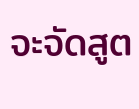จะจัดสูต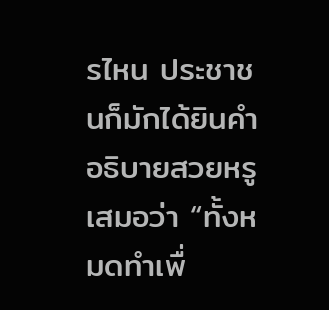รไหน ประชาชนก็มักได้ยินคำอธิบายสวยหรูเสมอว่า “ทั้งหมดทำเพื่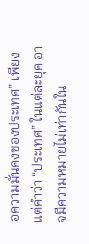อความมั่นคงของประเทศ” เพียงแต่คำว่า “ประเทศ” ในแต่ละยุค อาจมีความหมายไม่เท่ากันใน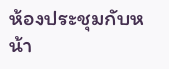ห้องประชุมกับหน้า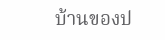บ้านของป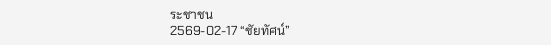ระชาชน
2569-02-17 “ชัยทัศน์”